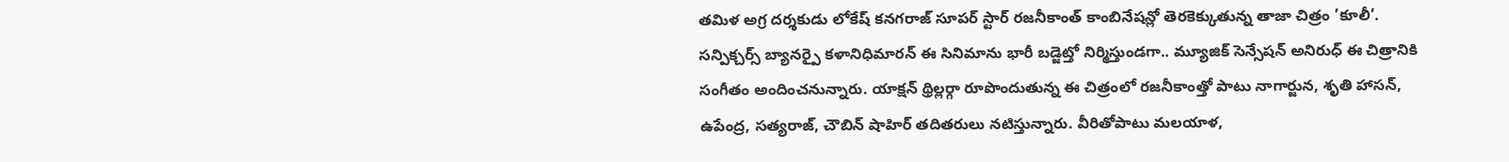తమిళ అగ్ర దర్శకుడు లోకేష్ కనగరాజ్ సూపర్ స్టార్ రజనీకాంత్ కాంబినేషన్లో తెరకెక్కుతున్న తాజా చిత్రం ’కూలీ’. సన్పిక్చర్స్ బ్యానర్పై కళానిధిమారన్ ఈ సినిమాను భారీ బడ్జెట్తో నిర్మిస్తుండగా.. మ్యూజిక్ సెన్సేషన్ అనిరుధ్ ఈ చిత్రానికి సంగీతం అందించనున్నారు. యాక్షన్ థ్రిల్లర్గా రూపొందుతున్న ఈ చిత్రంలో రజనీకాంత్తో పాటు నాగార్జున, శృతి హాసన్, ఉపేంద్ర, సత్యరాజ్, చౌబిన్ షాహిర్ తదితరులు నటిస్తున్నారు. వీరితోపాటు మలయాళ,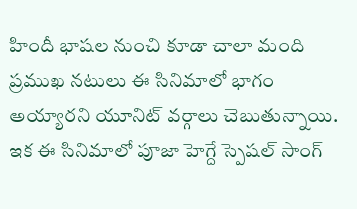హిందీ భాషల నుంచి కూడా చాలా మంది ప్రముఖ నటులు ఈ సినిమాలో భాగం అయ్యారని యూనిట్ వర్గాలు చెబుతున్నాయి. ఇక ఈ సినిమాలో పూజా హెగ్దే స్పెషల్ సాంగ్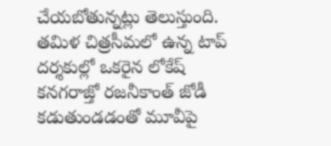చేయబోతున్నట్లు తెలుస్తుంది. తమిళ చిత్రసీమలో ఉన్న టాప్ దర్శకుల్లో ఒకరైన లోకేష్ కనగరాజ్తో రజనీకాంత్ జోడీ కడుతుండడంతో మూవీపై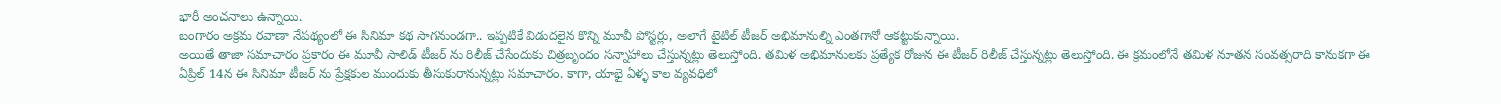భారీ అంచనాలు ఉన్నాయి.
బంగారం అక్రమ రవాణా నేపథ్యంలో ఈ సినిమా కథ సాగనుండగా.. ఇప్పటికే విడుదలైన కొన్ని మూవీ పోస్టర్లు, అలాగే టైటిల్ టీజర్ అభిమానుల్ని ఎంతగానో ఆకట్టుకున్నాయి.
అయితే తాజా సమాచారం ప్రకారం ఈ మూవీ సాలిడ్ టీజర్ ను రిలీజ్ చేసేందుకు చిత్రబృందం సన్నాహాలు చేస్తున్నట్లు తెలుస్తోంది. తమిళ అభిమానులకు ప్రత్యేక రోజున ఈ టీజర్ రిలీజ్ చేస్తున్నట్లు తెలుస్తోంది. ఈ క్రమంలోనే తమిళ నూతన సంవత్సరాది కానుకగా ఈ ఏప్రిల్ 14న ఈ సినిమా టీజర్ ను ప్రేక్షకుల ముందుకు తీసుకురానున్నట్లు సమాచారం. కాగా, యాభై ఏళ్ళ కాల వ్యవధిలో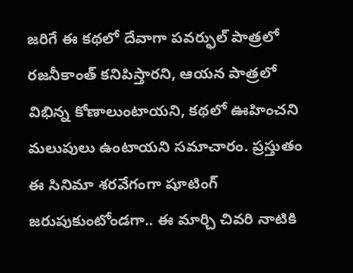జరిగే ఈ కథలో దేవాగా పవర్ఫుల్ పాత్రలో రజనీకాంత్ కనిపిస్తారని, ఆయన పాత్రలో విభిన్న కోణాలుంటాయని, కథలో ఊహించని మలుపులు ఉంటాయని సమాచారం. ప్రస్తుతం ఈ సినిమా శరవేగంగా షూటింగ్ జరుపుకుంటోండగా.. ఈ మార్చి చివరి నాటికి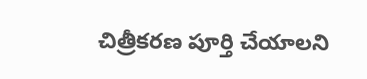చిత్రీకరణ పూర్తి చేయాలని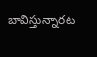బావిస్తున్నారట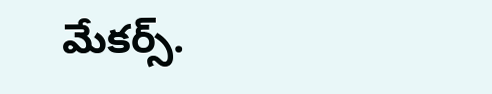మేకర్స్.